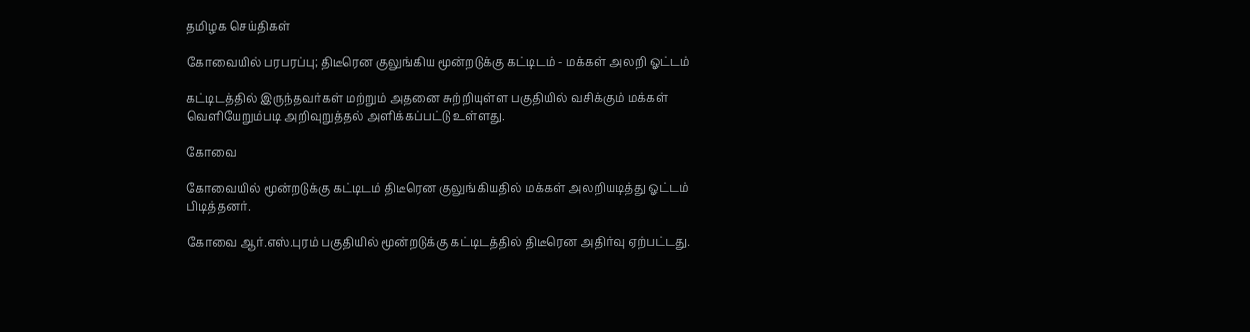தமிழக செய்திகள்

கோவையில் பரபரப்பு; திடீரென குலுங்கிய மூன்றடுக்கு கட்டிடம் - மக்கள் அலறி ஓட்டம்

கட்டிடத்தில் இருந்தவர்கள் மற்றும் அதனை சுற்றியுள்ள பகுதியில் வசிக்கும் மக்கள் வெளியேறும்படி அறிவுறுத்தல் அளிக்கப்பட்டு உள்ளது.

கோவை

கோவையில் மூன்றடுக்கு கட்டிடம் திடீரென குலுங்கியதில் மக்கள் அலறியடித்து ஓட்டம் பிடித்தனர்.

கோவை ஆர்.எஸ்.புரம் பகுதியில் மூன்றடுக்கு கட்டிடத்தில் திடீரென அதிர்வு ஏற்பட்டது.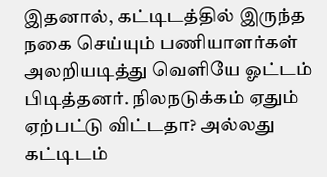இதனால், கட்டிடத்தில் இருந்த நகை செய்யும் பணியாளர்கள் அலறியடித்து வெளியே ஓட்டம் பிடித்தனர். நிலநடுக்கம் ஏதும் ஏற்பட்டு விட்டதா? அல்லது கட்டிடம்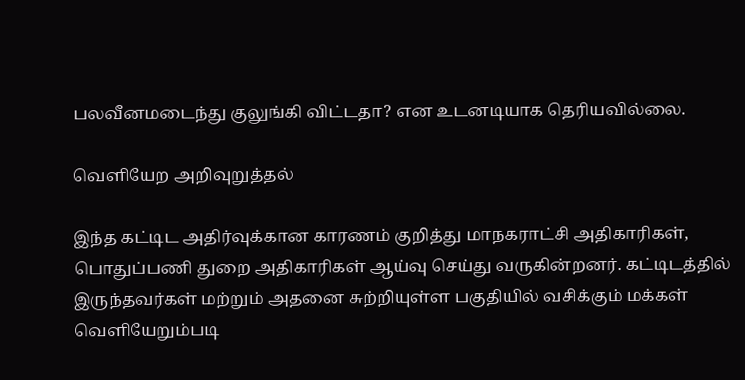பலவீனமடைந்து குலுங்கி விட்டதா? என உடனடியாக தெரியவில்லை.

வெளியேற அறிவுறுத்தல்

இந்த கட்டிட அதிர்வுக்கான காரணம் குறித்து மாநகராட்சி அதிகாரிகள், பொதுப்பணி துறை அதிகாரிகள் ஆய்வு செய்து வருகின்றனர். கட்டிடத்தில் இருந்தவர்கள் மற்றும் அதனை சுற்றியுள்ள பகுதியில் வசிக்கும் மக்கள் வெளியேறும்படி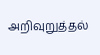அறிவுறுத்தல்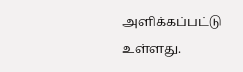அளிக்கப்பட்டு உள்ளது.